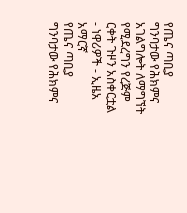የጤና ጣቢያ ግንባታው የሕክምና አገልግሎት ለማግኘት የሚደረግን የረጅም ርቀት ጉዞን አስቀርቷል - ነዋሪዎች - ኢዜአ አማርኛ
የጤና ጣቢያ ግንባታው የሕክምና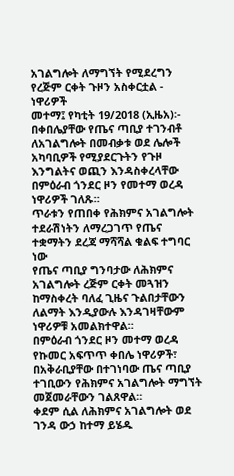አገልግሎት ለማግኘት የሚደረግን የረጅም ርቀት ጉዞን አስቀርቷል - ነዋሪዎች
መተማ፤ የካቲት 19/2018 (ኢዜአ)፡- በቀበሌያቸው የጤና ጣቢያ ተገንብቶ ለአገልግሎት በመብቃቱ ወደ ሌሎች አካባቢዎች የሚያደርጉትን የጉዞ እንግልትና ወጪን እንዳስቀረላቸው በምዕራብ ጎንደር ዞን የመተማ ወረዳ ነዋሪዎች ገለጹ።
ጥራቱን የጠበቀ የሕክምና አገልግሎት ተደራሽነትን ለማረጋገጥ የጤና ተቋማትን ደረጃ ማሻሻል ቁልፍ ተግባር ነው
የጤና ጣቢያ ግንባታው ለሕክምና አገልግሎት ረጅም ርቀት መጓዝን ከማስቀረት ባለፈ ጊዜና ጉልበታቸውን ለልማት እንዲያውሉ እንዳገዛቸውም ነዋሪዎቹ አመልክተዋል።
በምዕራብ ጎንደር ዞን መተማ ወረዳ የኩመር አፍጥጥ ቀበሌ ነዋሪዎች፣ በአቅራቢያቸው በተገነባው ጤና ጣቢያ ተገቢውን የሕክምና አገልግሎት ማግኘት መጀመራቸውን ገልጸዋል።
ቀደም ሲል ለሕክምና አገልግሎት ወደ ገንዳ ውኃ ከተማ ይሄዱ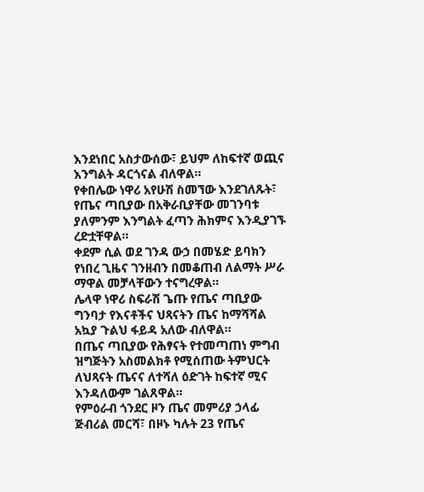እንደነበር አስታውሰው፣ ይህም ለከፍተኛ ወጪና እንግልት ዳርጎናል ብለዋል።
የቀበሌው ነዋሪ አየሁሽ ስመኘው እንደገለጹት፣ የጤና ጣቢያው በአቅራቢያቸው መገንባቱ ያለምንም እንግልት ፈጣን ሕክምና እንዲያገኙ ረድቷቸዋል።
ቀደም ሲል ወደ ገንዳ ውኃ በመሄድ ይባክን የነበረ ጊዜና ገንዘብን በመቆጠብ ለልማት ሥራ ማዋል መቻላቸውን ተናግረዋል።
ሌላዋ ነዋሪ ስፍራሽ ጌጡ የጤና ጣቢያው ግንባታ የእናቶችና ህጻናትን ጤና ከማሻሻል አኳያ ጉልህ ፋይዳ አለው ብለዋል።
በጤና ጣቢያው የሕፃናት የተመጣጠነ ምግብ ዝግጅትን አስመልክቶ የሚሰጠው ትምህርት ለህጻናት ጤናና ለተሻለ ዕድገት ከፍተኛ ሚና እንዳለውም ገልጸዋል።
የምዕራብ ጎንደር ዞን ጤና መምሪያ ኃላፊ ጅብሪል መርሻ፣ በዞኑ ካሉት 23 የጤና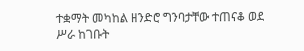ተቋማት መካከል ዘንድሮ ግንባታቸው ተጠናቆ ወደ ሥራ ከገቡት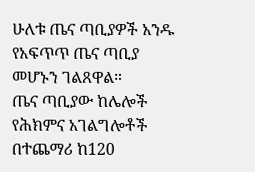ሁለቱ ጤና ጣቢያዎች አንዱ የአፍጥጥ ጤና ጣቢያ መሆኑን ገልጸዋል።
ጤና ጣቢያው ከሌሎች የሕክምና አገልግሎቶች በተጨማሪ ከ120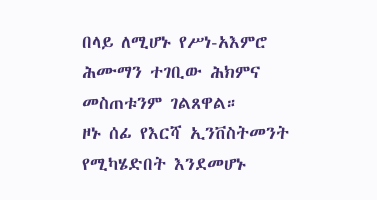በላይ ለሚሆኑ የሥነ-አእምሮ ሕሙማን ተገቢው ሕክምና መስጠቱንም ገልጸዋል።
ዞኑ ሰፊ የእርሻ ኢንቨስትመንት የሚካሄድበት እንደመሆኑ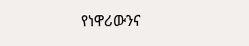የነዋሪውንና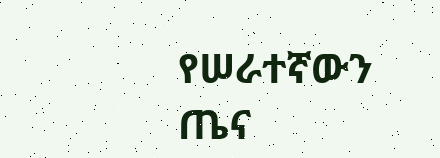የሠራተኛውን ጤና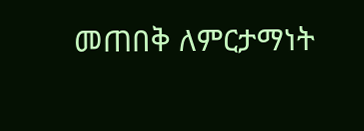መጠበቅ ለምርታማነት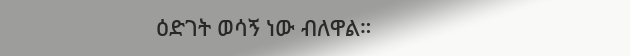ዕድገት ወሳኝ ነው ብለዋል።